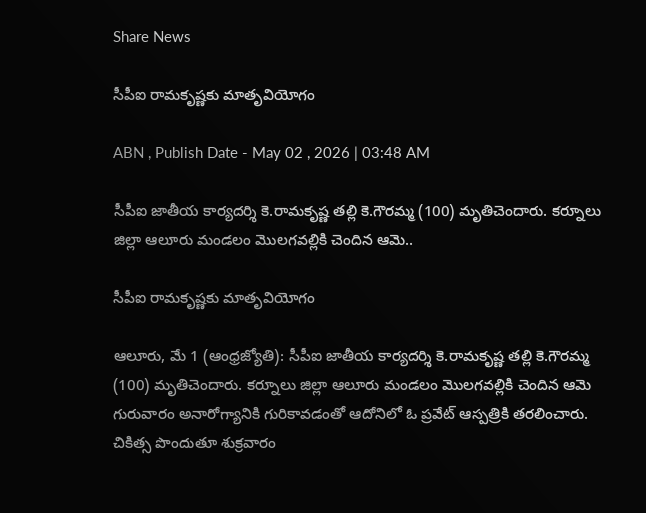Share News

సీపీఐ రామకృష్ణకు మాతృవియోగం

ABN , Publish Date - May 02 , 2026 | 03:48 AM

సీపీఐ జాతీయ కార్యదర్శి కె.రామకృష్ణ తల్లి కె.గౌరమ్మ (100) మృతిచెందారు. కర్నూలు జిల్లా ఆలూరు మండలం మొలగవల్లికి చెందిన ఆమె..

సీపీఐ రామకృష్ణకు మాతృవియోగం

ఆలూరు, మే 1 (ఆంధ్రజ్యోతి): సీపీఐ జాతీయ కార్యదర్శి కె.రామకృష్ణ తల్లి కె.గౌరమ్మ (100) మృతిచెందారు. కర్నూలు జిల్లా ఆలూరు మండలం మొలగవల్లికి చెందిన ఆమె గురువారం అనారోగ్యానికి గురికావడంతో ఆదోనిలో ఓ ప్రవేట్‌ ఆస్పత్రికి తరలించారు. చికిత్స పొందుతూ శుక్రవారం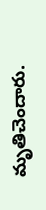మృతిచెందారు.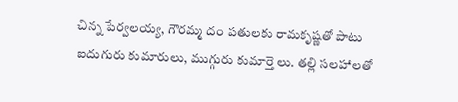చిన్న పేర్వలయ్య, గౌరమ్మ దం పతులకు రామకృష్ణతో పాటు ఐదుగురు కుమారులు, ముగ్గురు కుమార్తె లు. తల్లి సలహాలతో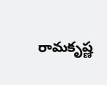రామకృష్ణ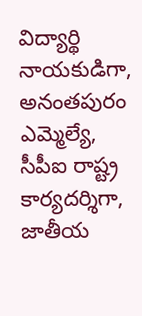విద్యార్థి నాయకుడిగా, అనంతపురం ఎమ్మెల్యే, సీపీఐ రాష్ట్ర కార్యదర్శిగా, జాతీయ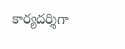కార్యదర్శిగా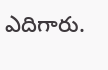ఎదిగారు.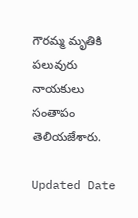గౌరమ్మ మృతికి పలువురు నాయకులు సంతాపం తెలియజేశారు.

Updated Date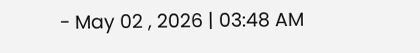- May 02 , 2026 | 03:48 AM